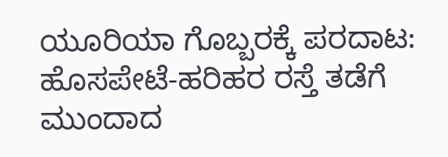ಯೂರಿಯಾ ಗೊಬ್ಬರಕ್ಕೆ ಪರದಾಟ: ಹೊಸಪೇಟೆ-ಹರಿಹರ ರಸ್ತೆ ತಡೆಗೆ ಮುಂದಾದ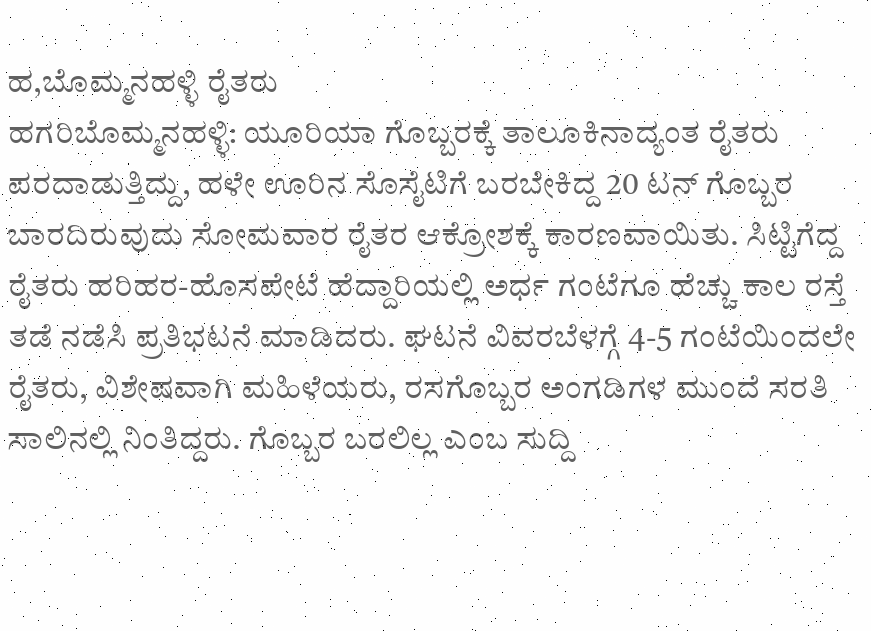ಹ,ಬೊಮ್ಮನಹಳ್ಳಿ ರೈತರು
ಹಗರಿಬೊಮ್ಮನಹಳ್ಳಿ: ಯೂರಿಯಾ ಗೊಬ್ಬರಕ್ಕೆ ತಾಲೂಕಿನಾದ್ಯಂತ ರೈತರು ಪರದಾಡುತ್ತಿದ್ದು, ಹಳೇ ಊರಿನ ಸೊಸೈಟಿಗೆ ಬರಬೇಕಿದ್ದ 20 ಟನ್ ಗೊಬ್ಬರ ಬಾರದಿರುವುದು ಸೋಮವಾರ ರೈತರ ಆಕ್ರೋಶಕ್ಕೆ ಕಾರಣವಾಯಿತು. ಸಿಟ್ಟಿಗೆದ್ದ ರೈತರು ಹರಿಹರ-ಹೊಸಪೇಟೆ ಹೆದ್ದಾರಿಯಲ್ಲಿ ಅರ್ಧ ಗಂಟೆಗೂ ಹೆಚ್ಚು ಕಾಲ ರಸ್ತೆ ತಡೆ ನಡೆಸಿ ಪ್ರತಿಭಟನೆ ಮಾಡಿದರು. ಘಟನೆ ವಿವರಬೆಳಗ್ಗೆ 4-5 ಗಂಟೆಯಿಂದಲೇ ರೈತರು, ವಿಶೇಷವಾಗಿ ಮಹಿಳೆಯರು, ರಸಗೊಬ್ಬರ ಅಂಗಡಿಗಳ ಮುಂದೆ ಸರತಿ ಸಾಲಿನಲ್ಲಿ ನಿಂತಿದ್ದರು. ಗೊಬ್ಬರ ಬರಲಿಲ್ಲ ಎಂಬ ಸುದ್ದಿ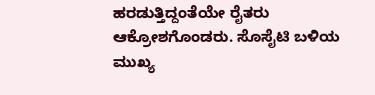ಹರಡುತ್ತಿದ್ದಂತೆಯೇ ರೈತರು ಆಕ್ರೋಶಗೊಂಡರು. ಸೊಸೈಟಿ ಬಳಿಯ ಮುಖ್ಯ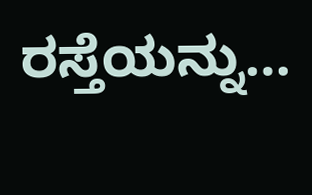ರಸ್ತೆಯನ್ನು…